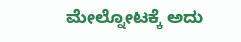ಮೇಲ್ನೋಟಕ್ಕೆ ಅದು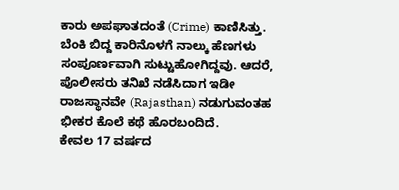ಕಾರು ಅಪಘಾತದಂತೆ (Crime) ಕಾಣಿಸಿತ್ತು. ಬೆಂಕಿ ಬಿದ್ದ ಕಾರಿನೊಳಗೆ ನಾಲ್ಕು ಹೆಣಗಳು ಸಂಪೂರ್ಣವಾಗಿ ಸುಟ್ಟುಹೋಗಿದ್ದವು. ಆದರೆ, ಪೊಲೀಸರು ತನಿಖೆ ನಡೆಸಿದಾಗ ಇಡೀ ರಾಜಸ್ಥಾನವೇ (Rajasthan) ನಡುಗುವಂತಹ ಭೀಕರ ಕೊಲೆ ಕಥೆ ಹೊರಬಂದಿದೆ.
ಕೇವಲ 17 ವರ್ಷದ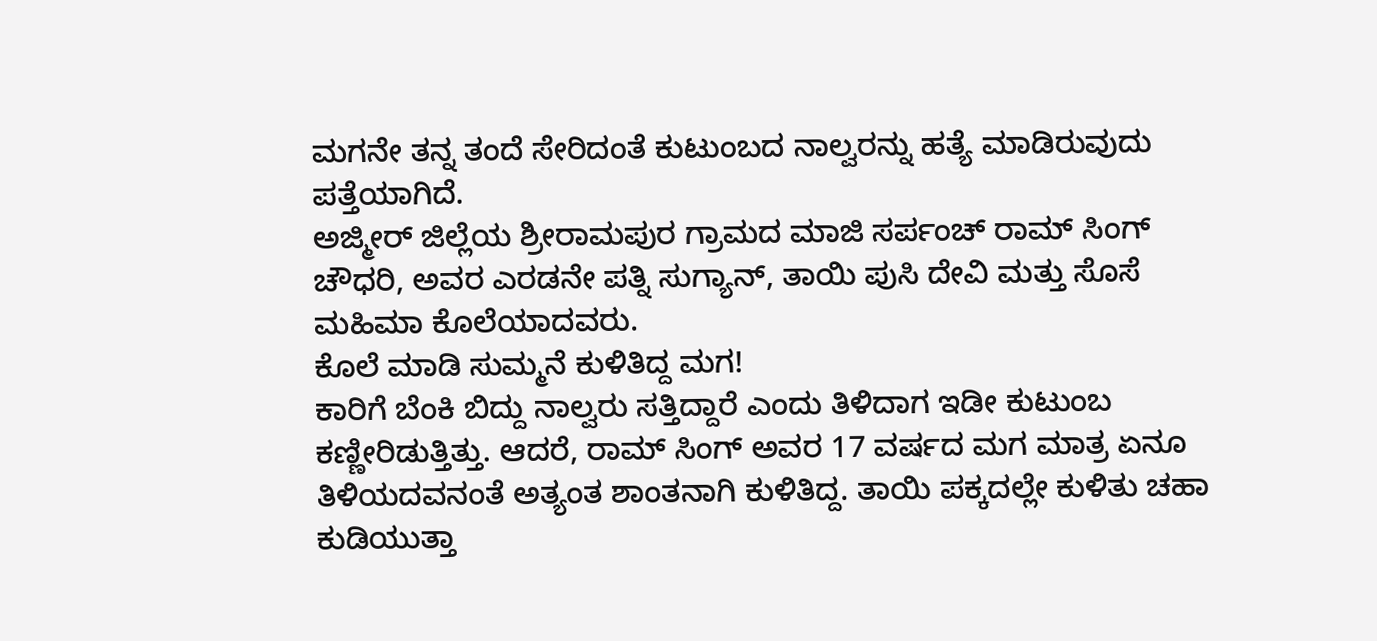ಮಗನೇ ತನ್ನ ತಂದೆ ಸೇರಿದಂತೆ ಕುಟುಂಬದ ನಾಲ್ವರನ್ನು ಹತ್ಯೆ ಮಾಡಿರುವುದು ಪತ್ತೆಯಾಗಿದೆ.
ಅಜ್ಮೀರ್ ಜಿಲ್ಲೆಯ ಶ್ರೀರಾಮಪುರ ಗ್ರಾಮದ ಮಾಜಿ ಸರ್ಪಂಚ್ ರಾಮ್ ಸಿಂಗ್ ಚೌಧರಿ, ಅವರ ಎರಡನೇ ಪತ್ನಿ ಸುಗ್ಯಾನ್, ತಾಯಿ ಪುಸಿ ದೇವಿ ಮತ್ತು ಸೊಸೆ ಮಹಿಮಾ ಕೊಲೆಯಾದವರು.
ಕೊಲೆ ಮಾಡಿ ಸುಮ್ಮನೆ ಕುಳಿತಿದ್ದ ಮಗ!
ಕಾರಿಗೆ ಬೆಂಕಿ ಬಿದ್ದು ನಾಲ್ವರು ಸತ್ತಿದ್ದಾರೆ ಎಂದು ತಿಳಿದಾಗ ಇಡೀ ಕುಟುಂಬ ಕಣ್ಣೀರಿಡುತ್ತಿತ್ತು. ಆದರೆ, ರಾಮ್ ಸಿಂಗ್ ಅವರ 17 ವರ್ಷದ ಮಗ ಮಾತ್ರ ಏನೂ ತಿಳಿಯದವನಂತೆ ಅತ್ಯಂತ ಶಾಂತನಾಗಿ ಕುಳಿತಿದ್ದ. ತಾಯಿ ಪಕ್ಕದಲ್ಲೇ ಕುಳಿತು ಚಹಾ ಕುಡಿಯುತ್ತಾ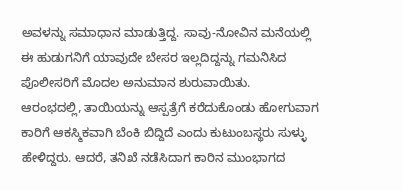ಅವಳನ್ನು ಸಮಾಧಾನ ಮಾಡುತ್ತಿದ್ದ. ಸಾವು-ನೋವಿನ ಮನೆಯಲ್ಲಿ ಈ ಹುಡುಗನಿಗೆ ಯಾವುದೇ ಬೇಸರ ಇಲ್ಲದಿದ್ದನ್ನು ಗಮನಿಸಿದ ಪೊಲೀಸರಿಗೆ ಮೊದಲ ಅನುಮಾನ ಶುರುವಾಯಿತು.
ಆರಂಭದಲ್ಲಿ, ತಾಯಿಯನ್ನು ಆಸ್ಪತ್ರೆಗೆ ಕರೆದುಕೊಂಡು ಹೋಗುವಾಗ ಕಾರಿಗೆ ಆಕಸ್ಮಿಕವಾಗಿ ಬೆಂಕಿ ಬಿದ್ದಿದೆ ಎಂದು ಕುಟುಂಬಸ್ಥರು ಸುಳ್ಳು ಹೇಳಿದ್ದರು. ಆದರೆ, ತನಿಖೆ ನಡೆಸಿದಾಗ ಕಾರಿನ ಮುಂಭಾಗದ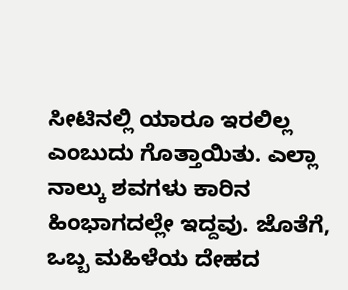ಸೀಟಿನಲ್ಲಿ ಯಾರೂ ಇರಲಿಲ್ಲ ಎಂಬುದು ಗೊತ್ತಾಯಿತು. ಎಲ್ಲಾ ನಾಲ್ಕು ಶವಗಳು ಕಾರಿನ ಹಿಂಭಾಗದಲ್ಲೇ ಇದ್ದವು. ಜೊತೆಗೆ, ಒಬ್ಬ ಮಹಿಳೆಯ ದೇಹದ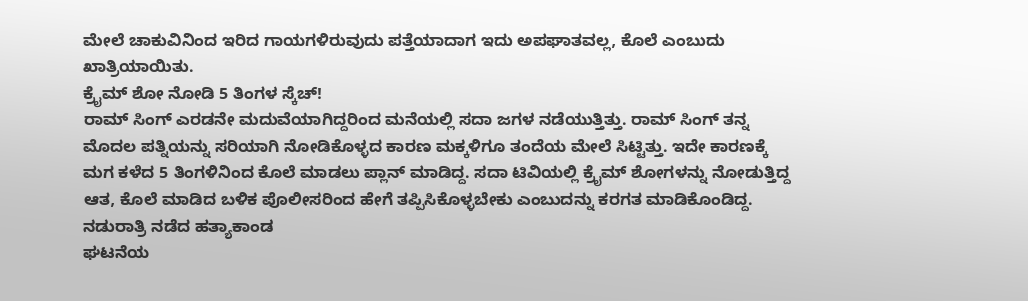ಮೇಲೆ ಚಾಕುವಿನಿಂದ ಇರಿದ ಗಾಯಗಳಿರುವುದು ಪತ್ತೆಯಾದಾಗ ಇದು ಅಪಘಾತವಲ್ಲ, ಕೊಲೆ ಎಂಬುದು ಖಾತ್ರಿಯಾಯಿತು.
ಕ್ರೈಮ್ ಶೋ ನೋಡಿ 5 ತಿಂಗಳ ಸ್ಕೆಚ್!
ರಾಮ್ ಸಿಂಗ್ ಎರಡನೇ ಮದುವೆಯಾಗಿದ್ದರಿಂದ ಮನೆಯಲ್ಲಿ ಸದಾ ಜಗಳ ನಡೆಯುತ್ತಿತ್ತು. ರಾಮ್ ಸಿಂಗ್ ತನ್ನ ಮೊದಲ ಪತ್ನಿಯನ್ನು ಸರಿಯಾಗಿ ನೋಡಿಕೊಳ್ಳದ ಕಾರಣ ಮಕ್ಕಳಿಗೂ ತಂದೆಯ ಮೇಲೆ ಸಿಟ್ಟಿತ್ತು. ಇದೇ ಕಾರಣಕ್ಕೆ ಮಗ ಕಳೆದ 5 ತಿಂಗಳಿನಿಂದ ಕೊಲೆ ಮಾಡಲು ಪ್ಲಾನ್ ಮಾಡಿದ್ದ. ಸದಾ ಟಿವಿಯಲ್ಲಿ ಕ್ರೈಮ್ ಶೋಗಳನ್ನು ನೋಡುತ್ತಿದ್ದ ಆತ, ಕೊಲೆ ಮಾಡಿದ ಬಳಿಕ ಪೊಲೀಸರಿಂದ ಹೇಗೆ ತಪ್ಪಿಸಿಕೊಳ್ಳಬೇಕು ಎಂಬುದನ್ನು ಕರಗತ ಮಾಡಿಕೊಂಡಿದ್ದ.
ನಡುರಾತ್ರಿ ನಡೆದ ಹತ್ಯಾಕಾಂಡ
ಘಟನೆಯ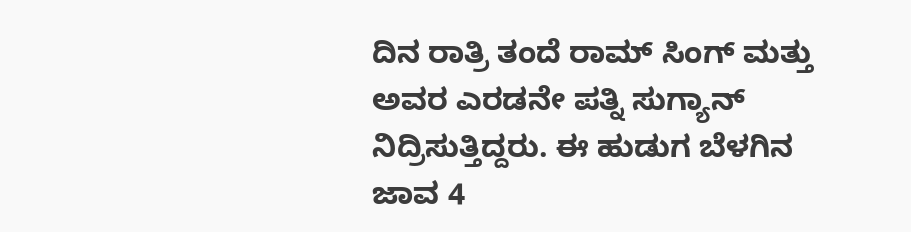ದಿನ ರಾತ್ರಿ ತಂದೆ ರಾಮ್ ಸಿಂಗ್ ಮತ್ತು ಅವರ ಎರಡನೇ ಪತ್ನಿ ಸುಗ್ಯಾನ್ ನಿದ್ರಿಸುತ್ತಿದ್ದರು. ಈ ಹುಡುಗ ಬೆಳಗಿನ ಜಾವ 4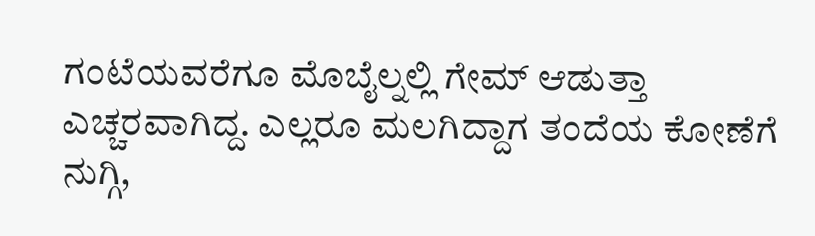ಗಂಟೆಯವರೆಗೂ ಮೊಬೈಲ್ನಲ್ಲಿ ಗೇಮ್ ಆಡುತ್ತಾ ಎಚ್ಚರವಾಗಿದ್ದ. ಎಲ್ಲರೂ ಮಲಗಿದ್ದಾಗ ತಂದೆಯ ಕೋಣೆಗೆ ನುಗ್ಗಿ,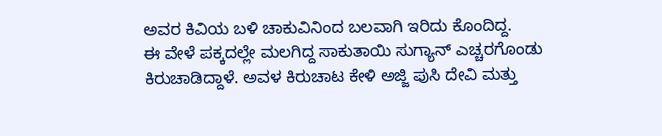ಅವರ ಕಿವಿಯ ಬಳಿ ಚಾಕುವಿನಿಂದ ಬಲವಾಗಿ ಇರಿದು ಕೊಂದಿದ್ದ.
ಈ ವೇಳೆ ಪಕ್ಕದಲ್ಲೇ ಮಲಗಿದ್ದ ಸಾಕುತಾಯಿ ಸುಗ್ಯಾನ್ ಎಚ್ಚರಗೊಂಡು ಕಿರುಚಾಡಿದ್ದಾಳೆ. ಅವಳ ಕಿರುಚಾಟ ಕೇಳಿ ಅಜ್ಜಿ ಪುಸಿ ದೇವಿ ಮತ್ತು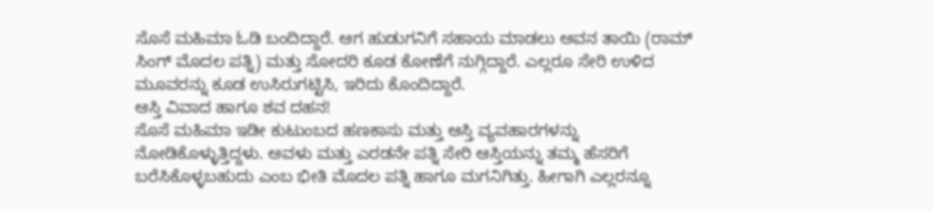ಸೊಸೆ ಮಹಿಮಾ ಓಡಿ ಬಂದಿದ್ದಾರೆ. ಆಗ ಹುಡುಗನಿಗೆ ಸಹಾಯ ಮಾಡಲು ಅವನ ತಾಯಿ (ರಾಮ್ ಸಿಂಗ್ ಮೊದಲ ಪತ್ನಿ) ಮತ್ತು ಸೋದರಿ ಕೂಡ ಕೋಣೆಗೆ ನುಗ್ಗಿದ್ದಾರೆ. ಎಲ್ಲರೂ ಸೇರಿ ಉಳಿದ ಮೂವರನ್ನು ಕೂಡ ಉಸಿರುಗಟ್ಟಿಸಿ, ಇರಿದು ಕೊಂದಿದ್ದಾರೆ.
ಆಸ್ತಿ ವಿವಾದ ಹಾಗೂ ಶವ ದಹನ!
ಸೊಸೆ ಮಹಿಮಾ ಇಡೀ ಕುಟುಂಬದ ಹಣಕಾಸು ಮತ್ತು ಆಸ್ತಿ ವ್ಯವಹಾರಗಳನ್ನು ನೋಡಿಕೊಳ್ಳುತ್ತಿದ್ದಳು. ಅವಳು ಮತ್ತು ಎರಡನೇ ಪತ್ನಿ ಸೇರಿ ಆಸ್ತಿಯನ್ನು ತಮ್ಮ ಹೆಸರಿಗೆ ಬರೆಸಿಕೊಳ್ಳಬಹುದು ಎಂಬ ಭೀತಿ ಮೊದಲ ಪತ್ನಿ ಹಾಗೂ ಮಗನಿಗಿತ್ತು. ಹೀಗಾಗಿ ಎಲ್ಲರನ್ನೂ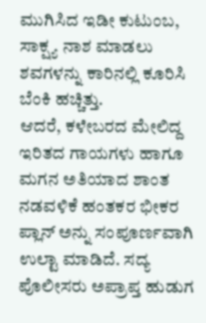ಮುಗಿಸಿದ ಇಡೀ ಕುಟುಂಬ, ಸಾಕ್ಷ್ಯ ನಾಶ ಮಾಡಲು ಶವಗಳನ್ನು ಕಾರಿನಲ್ಲಿ ಕೂರಿಸಿ ಬೆಂಕಿ ಹಚ್ಚಿತ್ತು.
ಆದರೆ, ಕಳೇಬರದ ಮೇಲಿದ್ದ ಇರಿತದ ಗಾಯಗಳು ಹಾಗೂ ಮಗನ ಅತಿಯಾದ ಶಾಂತ ನಡವಳಿಕೆ ಹಂತಕರ ಭೀಕರ ಪ್ಲಾನ್ ಅನ್ನು ಸಂಪೂರ್ಣವಾಗಿ ಉಲ್ಟಾ ಮಾಡಿದೆ. ಸದ್ಯ ಪೊಲೀಸರು ಅಪ್ರಾಪ್ತ ಹುಡುಗ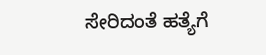ಸೇರಿದಂತೆ ಹತ್ಯೆಗೆ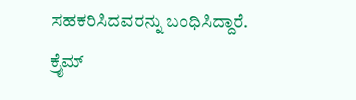ಸಹಕರಿಸಿದವರನ್ನು ಬಂಧಿಸಿದ್ದಾರೆ.
ಕ್ರೈಮ್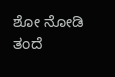ಶೋ ನೋಡಿ ತಂದೆ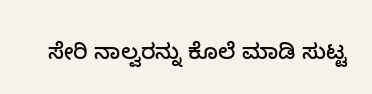ಸೇರಿ ನಾಲ್ವರನ್ನು ಕೊಲೆ ಮಾಡಿ ಸುಟ್ಟ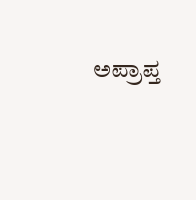ಅಪ್ರಾಪ್ತ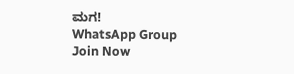ಮಗ!
WhatsApp Group
Join Now